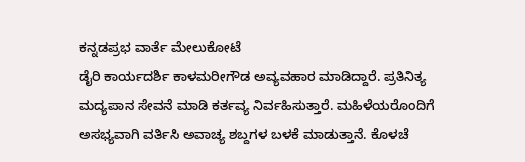ಕನ್ನಡಪ್ರಭ ವಾರ್ತೆ ಮೇಲುಕೋಟೆ
ಡೈರಿ ಕಾರ್ಯದರ್ಶಿ ಕಾಳಮರೀಗೌಡ ಅವ್ಯವಹಾರ ಮಾಡಿದ್ದಾರೆ. ಪ್ರತಿನಿತ್ಯ ಮದ್ಯಪಾನ ಸೇವನೆ ಮಾಡಿ ಕರ್ತವ್ಯ ನಿರ್ವಹಿಸುತ್ತಾರೆ. ಮಹಿಳೆಯರೊಂದಿಗೆ ಅಸಭ್ಯವಾಗಿ ವರ್ತಿಸಿ ಅವಾಚ್ಯ ಶಬ್ದಗಳ ಬಳಕೆ ಮಾಡುತ್ತಾನೆ. ಕೊಳಚೆ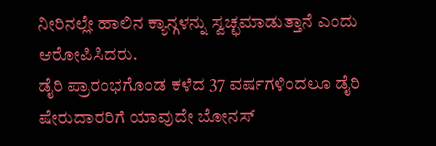ನೀರಿನಲ್ಲೇ ಹಾಲಿನ ಕ್ಯಾನ್ಗಳನ್ನು ಸ್ವಚ್ಛಮಾಡುತ್ತಾನೆ ಎಂದು ಆರೋಪಿಸಿದರು.
ಡೈರಿ ಪ್ರಾರಂಭಗೊಂಡ ಕಳೆದ 37 ವರ್ಷಗಳಿಂದಲೂ ಡೈರಿ ಷೇರುದಾರರಿಗೆ ಯಾವುದೇ ಬೋನಸ್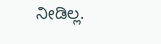ನೀಡಿಲ್ಲ.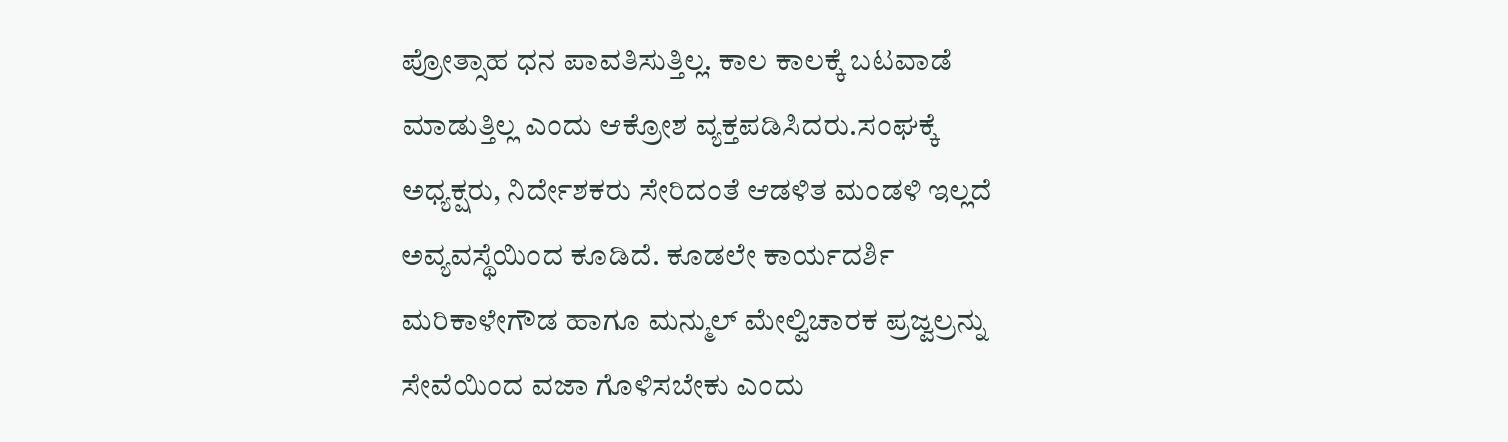ಪ್ರೋತ್ಸಾಹ ಧನ ಪಾವತಿಸುತ್ತಿಲ್ಲ. ಕಾಲ ಕಾಲಕ್ಕೆ ಬಟವಾಡೆ ಮಾಡುತ್ತಿಲ್ಲ ಎಂದು ಆಕ್ರೋಶ ವ್ಯಕ್ತಪಡಿಸಿದರು.ಸಂಘಕ್ಕೆ ಅಧ್ಯಕ್ಷರು, ನಿರ್ದೇಶಕರು ಸೇರಿದಂತೆ ಆಡಳಿತ ಮಂಡಳಿ ಇಲ್ಲದೆ ಅವ್ಯವಸ್ಥೆಯಿಂದ ಕೂಡಿದೆ. ಕೂಡಲೇ ಕಾರ್ಯದರ್ಶಿ ಮರಿಕಾಳೇಗೌಡ ಹಾಗೂ ಮನ್ಮುಲ್ ಮೇಲ್ವಿಚಾರಕ ಪ್ರಜ್ವಲ್ರನ್ನು ಸೇವೆಯಿಂದ ವಜಾ ಗೊಳಿಸಬೇಕು ಎಂದು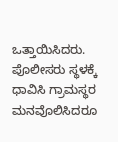ಒತ್ತಾಯಿಸಿದರು. ಪೊಲೀಸರು ಸ್ಥಳಕ್ಕೆ ಧಾವಿಸಿ ಗ್ರಾಮಸ್ಥರ ಮನವೊಲಿಸಿದರೂ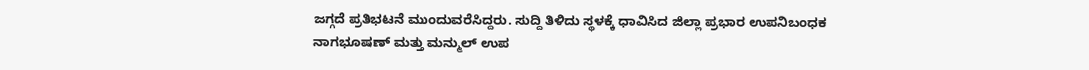ಜಗ್ಗದೆ ಪ್ರತಿಭಟನೆ ಮುಂದುವರೆಸಿದ್ದರು. ಸುದ್ದಿ ತಿಳಿದು ಸ್ಥಳಕ್ಕೆ ಧಾವಿಸಿದ ಜಿಲ್ಲಾ ಪ್ರಭಾರ ಉಪನಿಬಂಧಕ ನಾಗಭೂಷಣ್ ಮತ್ತು ಮನ್ಮುಲ್ ಉಪ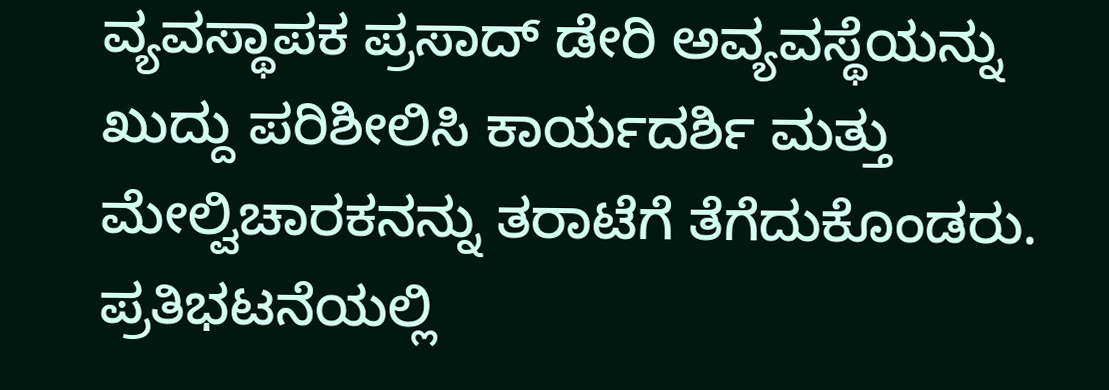ವ್ಯವಸ್ಥಾಪಕ ಪ್ರಸಾದ್ ಡೇರಿ ಅವ್ಯವಸ್ಥೆಯನ್ನು ಖುದ್ದು ಪರಿಶೀಲಿಸಿ ಕಾರ್ಯದರ್ಶಿ ಮತ್ತು ಮೇಲ್ವಿಚಾರಕನನ್ನು ತರಾಟೆಗೆ ತೆಗೆದುಕೊಂಡರು.
ಪ್ರತಿಭಟನೆಯಲ್ಲಿ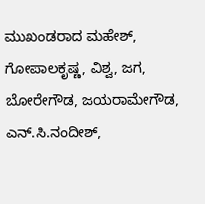ಮುಖಂಡರಾದ ಮಹೇಶ್, ಗೋಪಾಲಕೃಷ್ಣ, ವಿಶ್ವ, ಜಗ, ಬೋರೇಗೌಡ, ಜಯರಾಮೇಗೌಡ, ಎನ್.ಸಿ.ನಂದೀಶ್,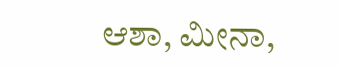ಆಶಾ, ಮೀನಾ,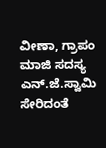ವೀಣಾ, ಗ್ರಾಪಂ ಮಾಜಿ ಸದಸ್ಯ ಎನ್.ಜೆ.ಸ್ವಾಮಿ ಸೇರಿದಂತೆ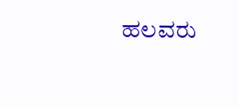ಹಲವರು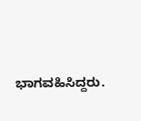ಭಾಗವಹಿಸಿದ್ದರು.